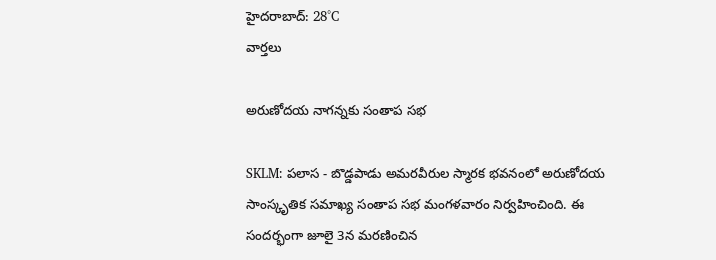హైదరాబాద్: 28°C
వార్తలు

అరుణోదయ నాగన్నకు సంతాప సభ

SKLM: పలాస - బొడ్డపాడు అమరవీరుల స్మారక భవనంలో అరుణోదయ సాంస్కృతిక సమాఖ్య సంతాప సభ మంగళవారం నిర్వహించింది. ఈ సందర్భంగా జూలై 3న మరణించిన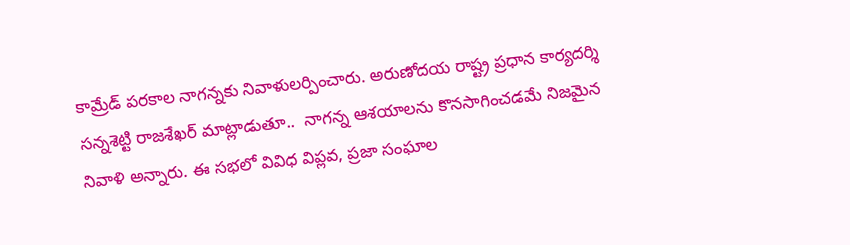కామ్రేడ్ పరకాల నాగన్నకు నివాళులర్పించారు. అరుణోదయ రాష్ట్ర ప్రధాన కార్యదర్శి సన్నశెట్టి రాజశేఖర్ మాట్లాడుతూ..  నాగన్న ఆశయాలను కొనసాగించడమే నిజమైన నివాళి అన్నారు. ఈ సభలో వివిధ విప్లవ, ప్రజా సంఘాల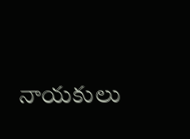నాయకులు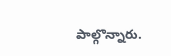పాల్గొన్నారు.